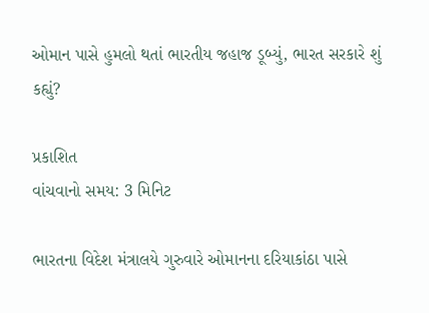ઓમાન પાસે હુમલો થતાં ભારતીય જહાજ ડૂબ્યું, ભારત સરકારે શું કહ્યું?

પ્રકાશિત
વાંચવાનો સમય: 3 મિનિટ

ભારતના વિદેશ મંત્રાલયે ગુરુવારે ઓમાનના દરિયાકાંઠા પાસે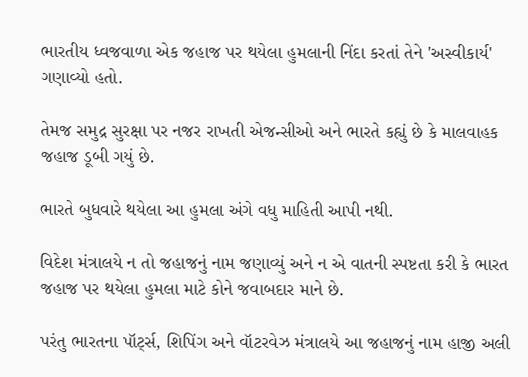ભારતીય ધ્વજવાળા એક જહાજ પર થયેલા હુમલાની નિંદા કરતાં તેને 'અસ્વીકાર્ય' ગણાવ્યો હતો.

તેમજ સમુદ્ર સુરક્ષા પર નજર રાખતી એજન્સીઓ અને ભારતે કહ્યું છે કે માલવાહક જહાજ ડૂબી ગયું છે.

ભારતે બુધવારે થયેલા આ હુમલા અંગે વધુ માહિતી આપી નથી.

વિદેશ મંત્રાલયે ન તો જહાજનું નામ જણાવ્યું અને ન એ વાતની સ્પષ્ટતા કરી કે ભારત જહાજ પર થયેલા હુમલા માટે કોને જવાબદાર માને છે.

પરંતુ ભારતના પૉર્ટ્સ, શિપિંગ અને વૉટરવેઝ મંત્રાલયે આ જહાજનું નામ હાજી અલી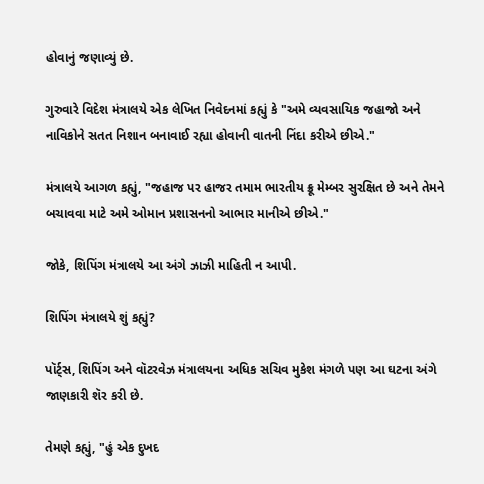હોવાનું જણાવ્યું છે.

ગુરુવારે વિદેશ મંત્રાલયે એક લેખિત નિવેદનમાં કહ્યું કે "અમે વ્યવસાયિક જહાજો અને નાવિકોને સતત નિશાન બનાવાઈ રહ્યા હોવાની વાતની નિંદા કરીએ છીએ."

મંત્રાલયે આગળ કહ્યું, "જહાજ પર હાજર તમામ ભારતીય ક્રૂ મેમ્બર સુરક્ષિત છે અને તેમને બચાવવા માટે અમે ઓમાન પ્રશાસનનો આભાર માનીએ છીએ."

જોકે, શિપિંગ મંત્રાલયે આ અંગે ઝાઝી માહિતી ન આપી.

શિપિંગ મંત્રાલયે શું કહ્યું?

પૉર્ટ્સ, શિપિંગ અને વૉટરવેઝ મંત્રાલયના અધિક સચિવ મુકેશ મંગળે પણ આ ઘટના અંગે જાણકારી શૅર કરી છે.

તેમણે કહ્યું, "હું એક દુખદ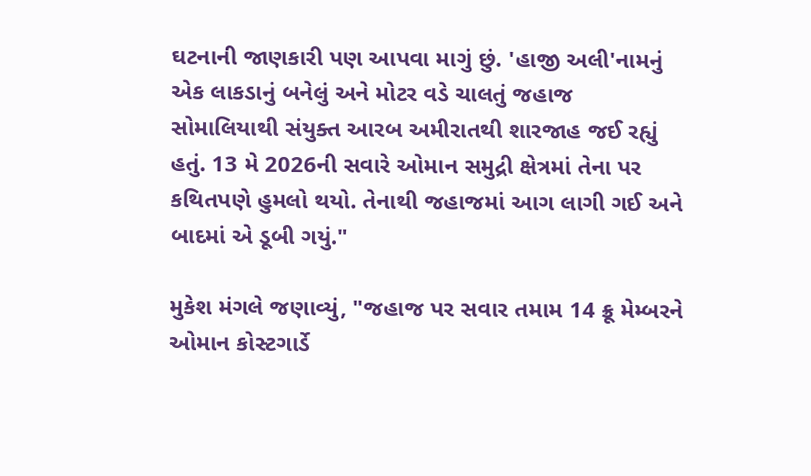ઘટનાની જાણકારી પણ આપવા માગું છું. 'હાજી અલી'નામનું એક લાકડાનું બનેલું અને મોટર વડે ચાલતું જહાજ સોમાલિયાથી સંયુક્ત આરબ અમીરાતથી શારજાહ જઈ રહ્યું હતું. 13 મે 2026ની સવારે ઓમાન સમુદ્રી ક્ષેત્રમાં તેના પર કથિતપણે હુમલો થયો. તેનાથી જહાજમાં આગ લાગી ગઈ અને બાદમાં એ ડૂબી ગયું."

મુકેશ મંગલે જણાવ્યું, "જહાજ પર સવાર તમામ 14 ક્રૂ મેમ્બરને ઓમાન કોસ્ટગાર્ડે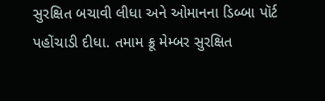સુરક્ષિત બચાવી લીધા અને ઓમાનના ડિબ્બા પૉર્ટ પહોંચાડી દીધા. તમામ ક્રૂ મેમ્બર સુરક્ષિત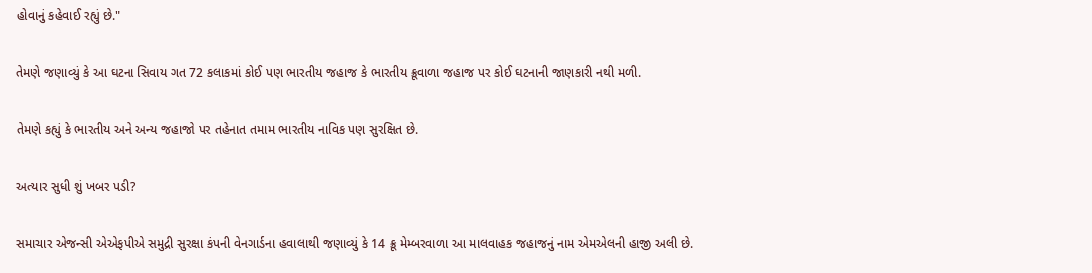હોવાનું કહેવાઈ રહ્યું છે."

તેમણે જણાવ્યું કે આ ઘટના સિવાય ગત 72 કલાકમાં કોઈ પણ ભારતીય જહાજ કે ભારતીય ક્રૂવાળા જહાજ પર કોઈ ઘટનાની જાણકારી નથી મળી.

તેમણે કહ્યું કે ભારતીય અને અન્ય જહાજો પર તહેનાત તમામ ભારતીય નાવિક પણ સુરક્ષિત છે.

અત્યાર સુધી શું ખબર પડી?

સમાચાર એજન્સી એએફપીએ સમુદ્રી સુરક્ષા કંપની વેનગાર્ડના હવાલાથી જણાવ્યું કે 14 ક્રૂ મેમ્બરવાળા આ માલવાહક જહાજનું નામ એમએલની હાજી અલી છે.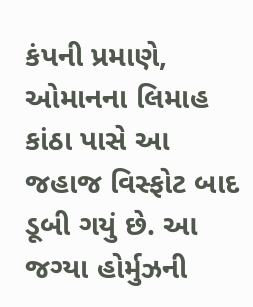કંપની પ્રમાણે, ઓમાનના લિમાહ કાંઠા પાસે આ જહાજ વિસ્ફોટ બાદ ડૂબી ગયું છે. આ જગ્યા હોર્મુઝની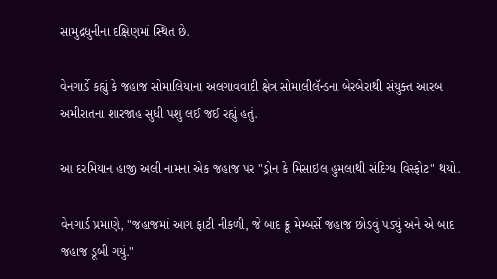સામુદ્રધુનીના દક્ષિણમાં સ્થિત છે.

વેનગાર્ડે કહ્યું કે જહાજ સોમાલિયાના અલગાવવાદી ક્ષેત્ર સોમાલીલૅન્ડના બેરબેરાથી સંયુક્ત આરબ અમીરાતના શારજાહ સુધી પશુ લઈ જઈ રહ્યું હતું.

આ દરમિયાન હાજી અલી નામના એક જહાજ પર "ડ્રોન કે મિસાઇલ હુમલાથી સંદિગ્ધ વિસ્ફોટ" થયો.

વેનગાર્ડ પ્રમાણે, "જહાજમાં આગ ફાટી નીકળી, જે બાદ ક્રૂ મેમ્બર્સે જહાજ છોડવું પડ્યું અને એ બાદ જહાજ ડૂબી ગયું."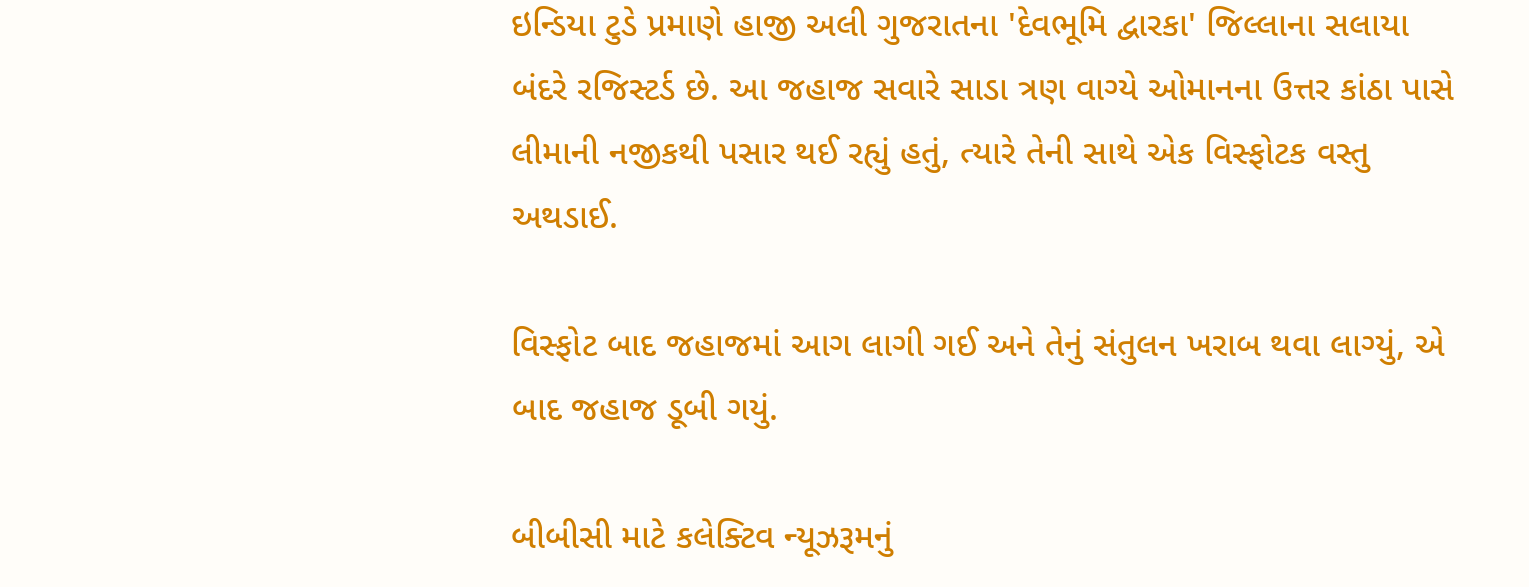ઇન્ડિયા ટુડે પ્રમાણે હાજી અલી ગુજરાતના 'દેવભૂમિ દ્વારકા' જિલ્લાના સલાયા બંદરે રજિસ્ટર્ડ છે. આ જહાજ સવારે સાડા ત્રણ વાગ્યે ઓમાનના ઉત્તર કાંઠા પાસે લીમાની નજીકથી પસાર થઈ રહ્યું હતું, ત્યારે તેની સાથે એક વિસ્ફોટક વસ્તુ અથડાઈ.

વિસ્ફોટ બાદ જહાજમાં આગ લાગી ગઈ અને તેનું સંતુલન ખરાબ થવા લાગ્યું, એ બાદ જહાજ ડૂબી ગયું.

બીબીસી માટે કલેક્ટિવ ન્યૂઝરૂમનું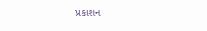પ્રકાશન